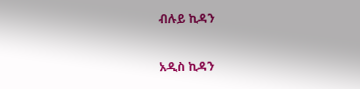ብሉይ ኪዳን

አዲስ ኪዳን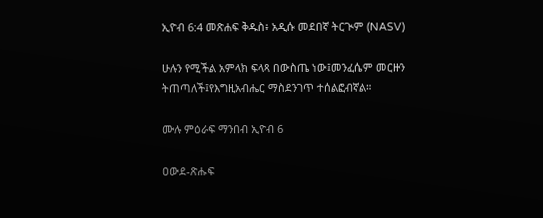ኢዮብ 6:4 መጽሐፍ ቅዱስ፥ አዲሱ መደበኛ ትርጒም (NASV)

ሁሉን የሚችል አምላክ ፍላጻ በውስጤ ነው፤መንፈሴም መርዙን ትጠጣለች፤የእግዚአብሔር ማስደንገጥ ተሰልፎብኛል።

ሙሉ ምዕራፍ ማንበብ ኢዮብ 6

ዐውደ-ጽሑፍ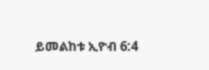ይመልከቱ ኢዮብ 6:4